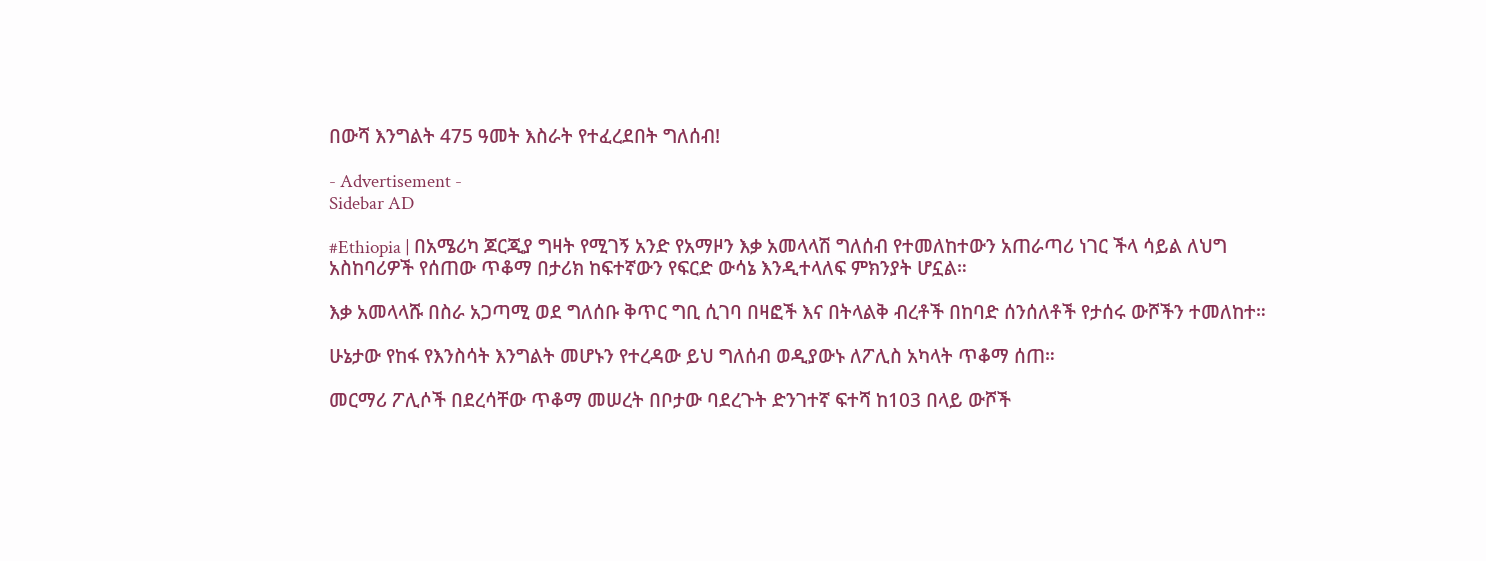በውሻ እንግልት 475 ዓመት እስራት የተፈረደበት ግለሰብ!

- Advertisement -
Sidebar AD

#Ethiopia | በአሜሪካ ጆርጂያ ግዛት የሚገኝ አንድ የአማዞን እቃ አመላላሽ ግለሰብ የተመለከተውን አጠራጣሪ ነገር ችላ ሳይል ለህግ አስከባሪዎች የሰጠው ጥቆማ በታሪክ ከፍተኛውን የፍርድ ውሳኔ እንዲተላለፍ ምክንያት ሆኗል።

እቃ አመላላሹ በስራ አጋጣሚ ወደ ግለሰቡ ቅጥር ግቢ ሲገባ በዛፎች እና በትላልቅ ብረቶች በከባድ ሰንሰለቶች የታሰሩ ውሾችን ተመለከተ።

ሁኔታው የከፋ የእንስሳት እንግልት መሆኑን የተረዳው ይህ ግለሰብ ወዲያውኑ ለፖሊስ አካላት ጥቆማ ሰጠ።

መርማሪ ፖሊሶች በደረሳቸው ጥቆማ መሠረት በቦታው ባደረጉት ድንገተኛ ፍተሻ ከ103 በላይ ውሾች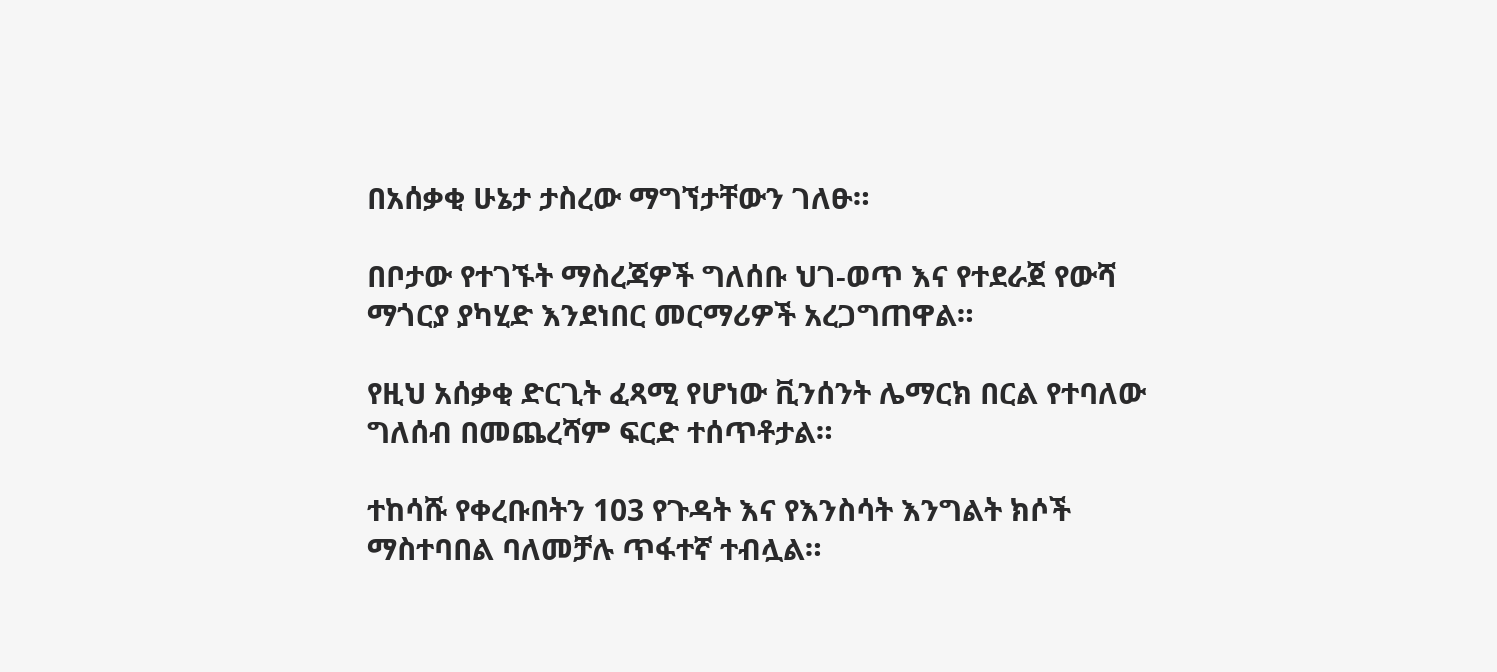በአሰቃቂ ሁኔታ ታስረው ማግኘታቸውን ገለፁ።

በቦታው የተገኙት ማስረጃዎች ግለሰቡ ህገ-ወጥ እና የተደራጀ የውሻ ማጎርያ ያካሂድ እንደነበር መርማሪዎች አረጋግጠዋል።

የዚህ አሰቃቂ ድርጊት ፈጻሚ የሆነው ቪንሰንት ሌማርክ በርል የተባለው ግለሰብ በመጨረሻም ፍርድ ተሰጥቶታል።

ተከሳሹ የቀረቡበትን 103 የጉዳት እና የእንስሳት እንግልት ክሶች ማስተባበል ባለመቻሉ ጥፋተኛ ተብሏል።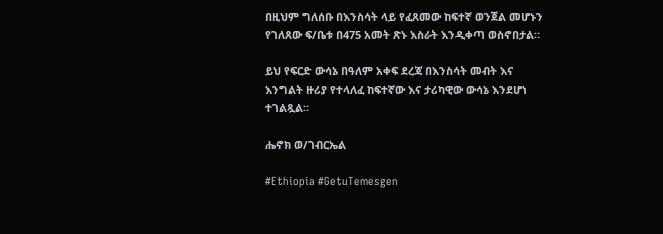በዚህም ግለሰቡ በእንስሳት ላይ የፈጸመው ከፍተኛ ወንጀል መሆኑን የገለጸው ፍ/ቤቱ በ475 አመት ጽኑ እስራት እንዲቀጣ ወስኖበታል።

ይህ የፍርድ ውሳኔ በዓለም አቀፍ ደረጃ በእንስሳት መብት እና እንግልት ዙሪያ የተላለፈ ከፍተኛው እና ታሪካዊው ውሳኔ እንደሆነ ተገልጿል።

ሔኖክ ወ/ገብርኤል

#Ethiopia #GetuTemesgen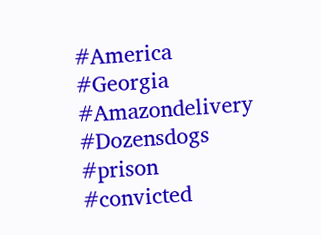#America #Georgia
#Amazondelivery
#Dozensdogs #prison
#convicted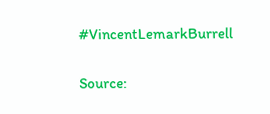#VincentLemarkBurrell


Source: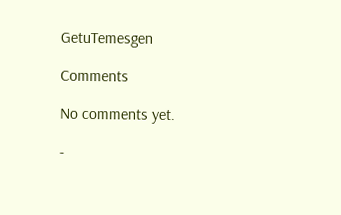GetuTemesgen

Comments

No comments yet.

-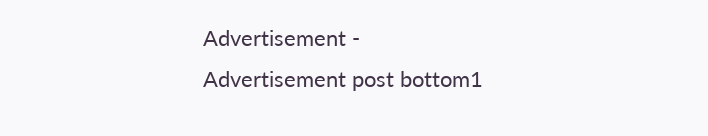Advertisement -
Advertisement post bottom1